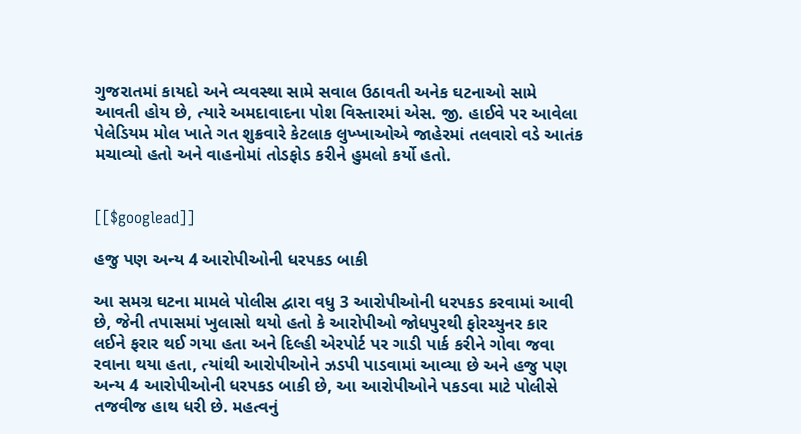ગુજરાતમાં કાયદો અને વ્યવસ્થા સામે સવાલ ઉઠાવતી અનેક ઘટનાઓ સામે આવતી હોય છે, ત્યારે અમદાવાદના પોશ વિસ્તારમાં એસ. જી. હાઈવે પર આવેલા પેલેડિયમ મોલ ખાતે ગત શુક્રવારે કેટલાક લુખ્ખાઓએ જાહેરમાં તલવારો વડે આતંક મચાવ્યો હતો અને વાહનોમાં તોડફોડ કરીને હુમલો કર્યો હતો.


[[$googlead]]

હજુ પણ અન્ય 4 આરોપીઓની ધરપકડ બાકી

આ સમગ્ર ઘટના મામલે પોલીસ દ્વારા વધુ 3 આરોપીઓની ધરપકડ કરવામાં આવી છે, જેની તપાસમાં ખુલાસો થયો હતો કે આરોપીઓ જોધપુરથી ફોરચ્યુનર કાર લઈને ફરાર થઈ ગયા હતા અને દિલ્હી એરપોર્ટ પર ગાડી પાર્ક કરીને ગોવા જવા રવાના થયા હતા, ત્યાંથી આરોપીઓને ઝડપી પાડવામાં આવ્યા છે અને હજુ પણ અન્ય 4 આરોપીઓની ધરપકડ બાકી છે, આ આરોપીઓને પકડવા માટે પોલીસે તજવીજ હાથ ધરી છે. મહત્વનું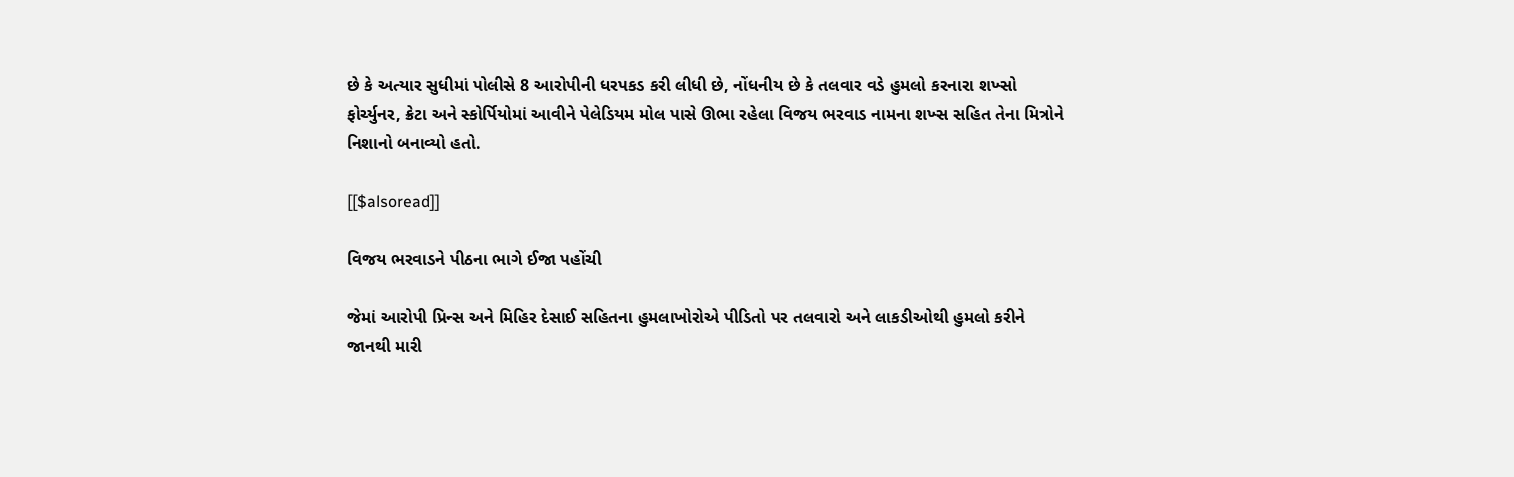છે કે અત્યાર સુધીમાં પોલીસે 8 આરોપીની ધરપકડ કરી લીધી છે, નોંધનીય છે કે તલવાર વડે હુમલો કરનારા શખ્સો ફોર્ચ્યુનર, ક્રેટા અને સ્કોર્પિયોમાં આવીને પેલેડિયમ મોલ પાસે ઊભા રહેલા વિજય ભરવાડ નામના શખ્સ સહિત તેના મિત્રોને નિશાનો બનાવ્યો હતો.

[[$alsoread]]

વિજય ભરવાડને પીઠના ભાગે ઈજા પહોંચી

જેમાં આરોપી પ્રિન્સ અને મિહિર દેસાઈ સહિતના હુમલાખોરોએ પીડિતો પર તલવારો અને લાકડીઓથી હુમલો કરીને જાનથી મારી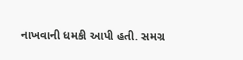નાખવાની ધમકી આપી હતી. સમગ્ર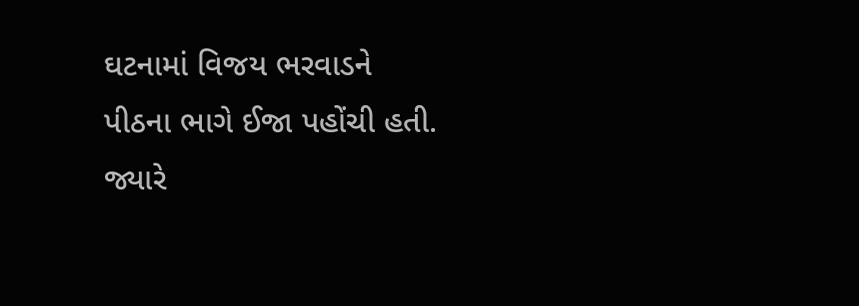ઘટનામાં વિજય ભરવાડને પીઠના ભાગે ઈજા પહોંચી હતી. જ્યારે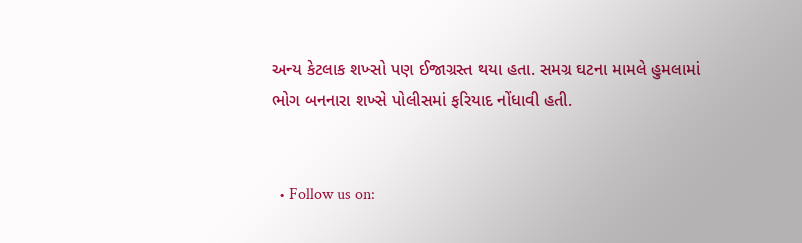અન્ય કેટલાક શખ્સો પણ ઈજાગ્રસ્ત થયા હતા. સમગ્ર ઘટના મામલે હુમલામાં ભોગ બનનારા શખ્સે પોલીસમાં ફરિયાદ નોંધાવી હતી.


  • Follow us on: